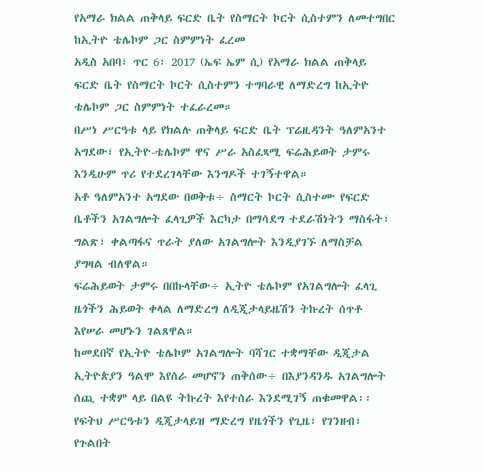የአማራ ክልል ጠቅላይ ፍርድ ቤት የስማርት ኮርት ሲስተምን ለመተግበር ከኢትዮ ቴሌኮም ጋር ስምምነት ፈረመ
አዲስ አበባ፣ ጥር 6፣ 2017 (ኤፍ ኤም ሲ) የአማራ ክልል ጠቅላይ ፍርድ ቤት የስማርት ኮርት ሲስተምን ተግባራዊ ለማድረግ ከኢትዮ ቴሌኮም ጋር ስምምነት ተፈራረመ።
በሥነ ሥርዓቱ ላይ የክልሉ ጠቅላይ ፍርድ ቤት ፕሬዚዳንት ዓለምአንተ አግደው፣ የኢትዮ-ቴሌኮም ዋና ሥራ አስፈጻሚ ፍሬሕይወት ታምሩ እንዲሁም ጥሪ የተደረገላቸው እንግዶች ተገኝተዋል።
አቶ ዓለምአንተ አግደው በወቅቱ÷ ስማርት ኮርት ሲስተሙ የፍርድ ቤቶችን አገልግሎት ፈላጊዎች እርካታ በማሳደግ ተደራሽነትን ማስፋት፣ ግልጽ፣ ቀልጣፋና ጥራት ያለው አገልግሎት እንዲያገኙ ለማስቻል ያግዛል ብለዋል።
ፍሬሕይወት ታምሩ በበኩላቸው÷ ኢትዮ ቴሌኮም የአገልግሎት ፈላጊ ዜጎችን ሕይወት ቀላል ለማድረግ ለዲጂታላይዜሽን ትኩረት ሰጥቶ እየሠራ መሆኑን ገልጸዋል።
ከመደበኛ የኢትዮ ቴሌኮም አገልግሎት ባሻገር ተቋማቸው ዲጂታል ኢትዮጵያን ዓልሞ እየሰራ መሆኖን ጠቅሰው÷ በእያንዳንዱ አገልግሎት ሰጪ ተቋም ላይ በልዩ ትኩረት እየተሰራ እንደሚገኝ ጠቁመዋል፡፡
የፍትህ ሥርዓቱን ዲጂታላይዝ ማድረግ የዜጎችን የጊዜ፣ የገንዘብ፣ የጉልበት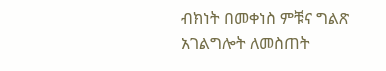ብክነት በመቀነስ ምቹና ግልጽ አገልግሎት ለመስጠት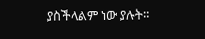ያስችላልም ነው ያሉት።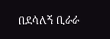በደሳለኝ ቢራራ